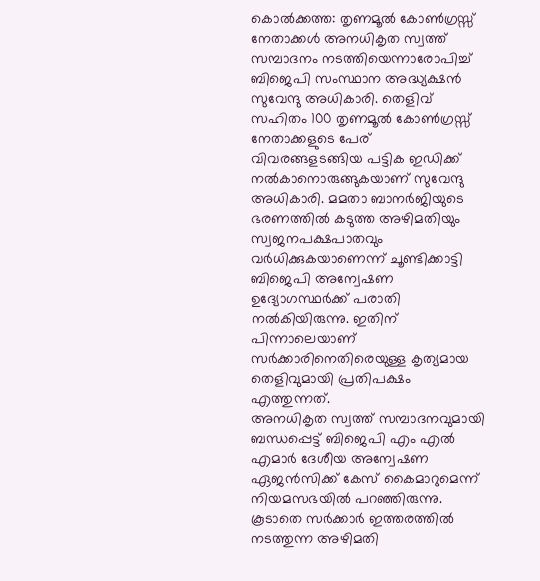കൊൽക്കത്ത: തൃണമൂൽ കോൺഗ്രസ്സ് നേതാക്കൾ അനധികൃത സ്വത്ത് സമ്പാദനം നടത്തിയെന്നാരോപിച്ച്
ബിജെപി സംസ്ഥാന അദ്ധ്യക്ഷൻ സുവേന്ദു അധികാരി. തെളിവ് സഹിതം 100 തൃണമൂൽ കോൺഗ്രസ്സ് നേതാക്കളുടെ പേര് വിവരങ്ങളടങ്ങിയ പട്ടിക ഇഡിക്ക് നൽകാനൊരുങ്ങുകയാണ് സുവേന്ദു അധികാരി. മമതാ ബാനർജിയുടെ ഭരണത്തിൽ കടുത്ത അഴിമതിയും സ്വജനപക്ഷപാതവും വർധിക്കുകയാണെന്ന് ചൂണ്ടിക്കാട്ടി ബിജെപി അന്വേഷണ ഉദ്യോഗസ്ഥർക്ക് പരാതി നൽകിയിരുന്നു. ഇതിന് പിന്നാലെയാണ് സർക്കാരിനെതിരെയുള്ള കൃത്യമായ തെളിവുമായി പ്രതിപക്ഷം എത്തുന്നത്.
അനധികൃത സ്വത്ത് സമ്പാദനവുമായി ബന്ധപ്പെട്ട് ബിജെപി എം എൽ എമാർ ദേശീയ അന്വേഷണ ഏജൻസിക്ക് കേസ് കൈമാറുമെന്ന് നിയമസഭയിൽ പറഞ്ഞിരുന്നു. കൂടാതെ സർക്കാർ ഇത്തരത്തിൽ നടത്തുന്ന അഴിമതി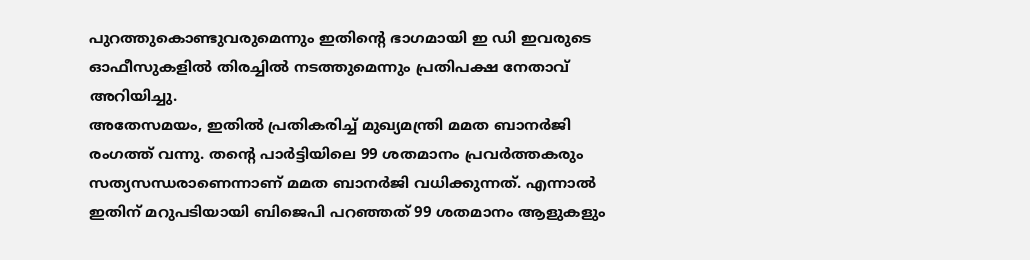പുറത്തുകൊണ്ടുവരുമെന്നും ഇതിന്റെ ഭാഗമായി ഇ ഡി ഇവരുടെ ഓഫീസുകളിൽ തിരച്ചിൽ നടത്തുമെന്നും പ്രതിപക്ഷ നേതാവ് അറിയിച്ചു.
അതേസമയം, ഇതിൽ പ്രതികരിച്ച് മുഖ്യമന്ത്രി മമത ബാനർജി രംഗത്ത് വന്നു. തന്റെ പാർട്ടിയിലെ 99 ശതമാനം പ്രവർത്തകരും സത്യസന്ധരാണെന്നാണ് മമത ബാനർജി വധിക്കുന്നത്. എന്നാൽ ഇതിന് മറുപടിയായി ബിജെപി പറഞ്ഞത് 99 ശതമാനം ആളുകളും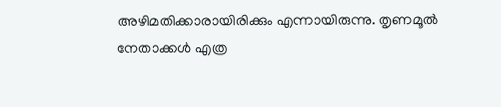അഴിമതിക്കാരായിരിക്കും എന്നായിരുന്നു. തൃണമൂൽ നേതാക്കൾ എത്ര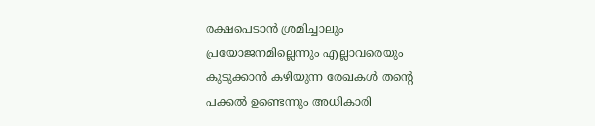രക്ഷപെടാൻ ശ്രമിച്ചാലും പ്രയോജനമില്ലെന്നും എല്ലാവരെയും കുടുക്കാൻ കഴിയുന്ന രേഖകൾ തന്റെ പക്കൽ ഉണ്ടെന്നും അധികാരി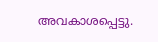അവകാശപ്പെട്ടു.